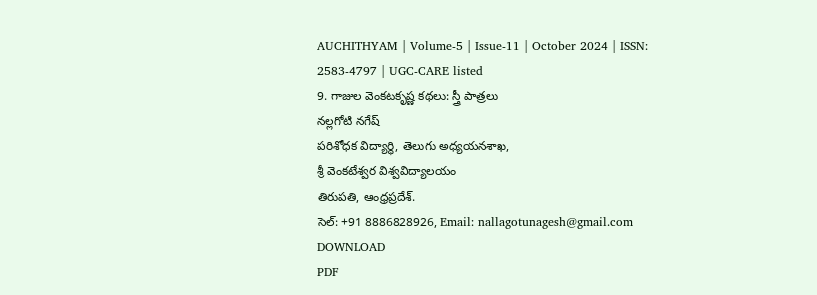AUCHITHYAM | Volume-5 | Issue-11 | October 2024 | ISSN: 2583-4797 | UGC-CARE listed
9. గాజుల వెంకటకృష్ణ కథలు: స్త్రీ పాత్రలు
నల్లగోటి నగేష్
పరిశోధక విద్యార్థి, తెలుగు అధ్యయనశాఖ,
శ్రీ వెంకటేశ్వర విశ్వవిద్యాలయం
తిరుపతి, ఆంధ్రప్రదేశ్.
సెల్: +91 8886828926, Email: nallagotunagesh@gmail.com
DOWNLOAD
PDF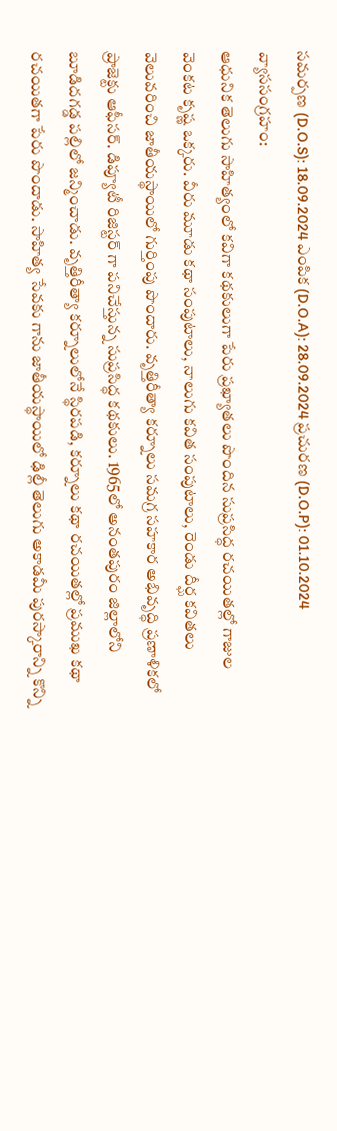సమర్పణ (D.O.S): 18.09.2024 ఎంపిక (D.O.A): 28.09.2024 ప్రచురణ (D.O.P): 01.10.2024
వ్యాససంగ్రహం:
ఆధునిక తెలుగు సాహిత్యంలో కవిగా కథకులుగా పేరు ప్రఖ్యాతలు పొందిన సుప్రసిద్ధ రచయితల్లో గాజుల వెంకట కృష్ణ ఒక్కరు. వీరు మూడు కథా సంపుటాలు, నాలుగు కవిత సంపుటాలు, రెండు దీర్ఘ కవితలు వెలువరించి జాతీయస్థాయిలో గుర్తింపు పొందారు. వృత్తిరీత్యా కర్నూలు సమగ్ర సహకార అభివృద్ధి ప్రణాళికలో ప్రాజెక్టు ఆఫీసర్. డిప్యూటీ రిజిస్టర్ గా పనిచేస్తున్న సుప్రసిద్ధ కథకులు. 1965లో అనంతపురం జిల్లాలోని బూడిదగడ్డ పల్లిలో జన్మించాడు. వృత్తిరీత్యా కర్నూలులోనే స్థిరపడి, కర్నూలు కథా రచయితల్లో ప్రముఖ కథా రచయితగా పేరు పొందాడు. సాహిత్య సేవకు గాను జాతీయస్థాయిలో ఢిల్లీ తెలుగు అకాడమీ పురస్కారాన్ని కొన్ని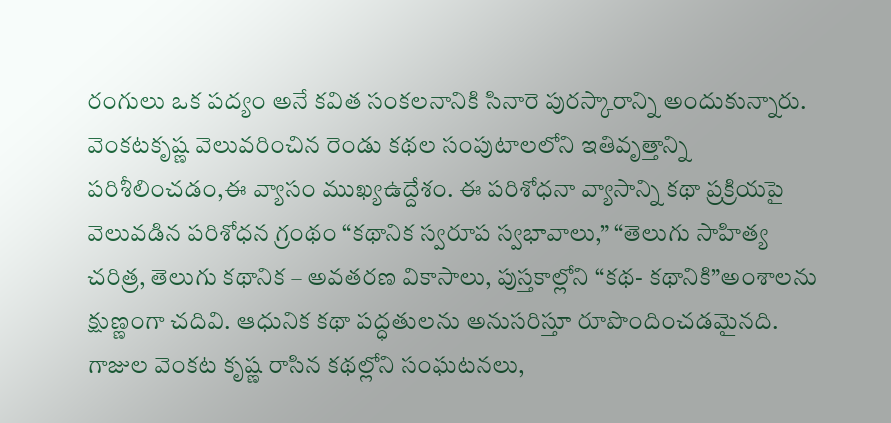రంగులు ఒక పద్యం అనే కవిత సంకలనానికి సినారె పురస్కారాన్ని అందుకున్నారు. వెంకటకృష్ణ వెలువరించిన రెండు కథల సంపుటాలలోని ఇతివృత్తాన్ని పరిశీలించడం,ఈ వ్యాసం ముఖ్యఉద్దేశం. ఈ పరిశోధనా వ్యాసాన్ని కథా ప్రక్రియపై వెలువడిన పరిశోధన గ్రంథం “కథానిక స్వరూప స్వభావాలు,” “తెలుగు సాహిత్య చరిత్ర, తెలుగు కథానిక – అవతరణ వికాసాలు, పుస్తకాల్లోని “కథ- కథానికి”అంశాలను క్షుణ్ణంగా చదివి. ఆధునిక కథా పద్ధతులను అనుసరిస్తూ రూపొందించడమైనది. గాజుల వెంకట కృష్ణ రాసిన కథల్లోని సంఘటనలు,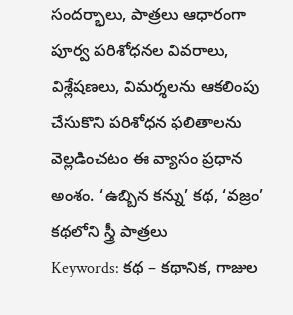సందర్భాలు, పాత్రలు ఆధారంగా పూర్వ పరిశోధనల వివరాలు, విశ్లేషణలు, విమర్శలను ఆకలింపు చేసుకొని పరిశోధన ఫలితాలను వెల్లడించటం ఈ వ్యాసం ప్రధాన అంశం. ‘ఉబ్బిన కన్ను’ కథ, ‘వజ్రం’ కథలోని స్త్రీ పాత్రలు
Keywords: కథ – కథానిక, గాజుల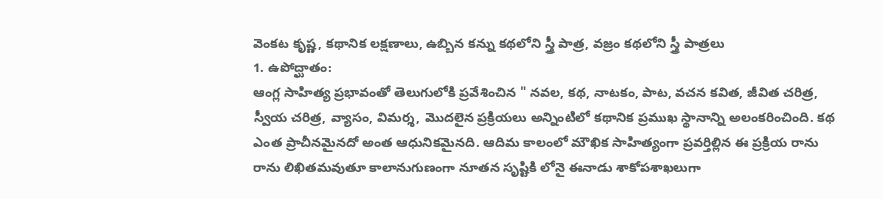వెంకట కృష్ణ, కథానిక లక్షణాలు, ఉబ్బిన కన్ను కథలోని స్త్రీ పాత్ర, వజ్రం కథలోని స్త్రీ పాత్రలు
1. ఉపోద్ఘాతం:
ఆంగ్ల సాహిత్య ప్రభావంతో తెలుగులోకి ప్రవేశించిన " నవల, కథ, నాటకం, పాట, వచన కవిత, జీవిత చరిత్ర, స్వీయ చరిత్ర, వ్యాసం, విమర్శ, మొదలైన ప్రక్రియలు అన్నింటిలో కథానిక ప్రముఖ స్థానాన్ని అలంకరించింది. కథ ఎంత ప్రాచీనమైనదో అంత ఆధునికమైనది. ఆదిమ కాలంలో మౌఖిక సాహిత్యంగా ప్రవర్తిల్లిన ఈ ప్రక్రియ రాను రాను లిఖితమవుతూ కాలానుగుణంగా నూతన సృష్టికి లోనై ఈనాడు శాకోపశాఖలుగా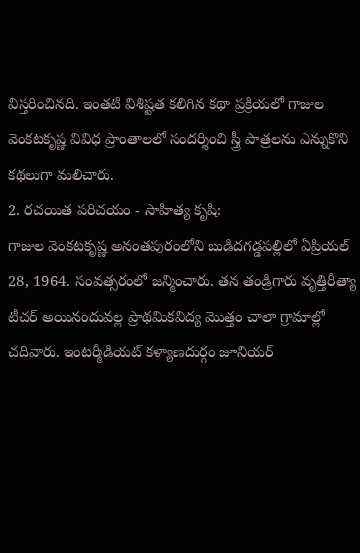విస్తరించినది. ఇంతటి విశిష్టత కలిగిన కథా ప్రక్రియలో గాజుల వెంకటకృష్ణ వివిధ ప్రాంతాలలో సందర్శించి స్త్రీ పాత్రలను ఎన్నుకొని కథలుగా మలిచారు.
2. రచయిత పరిచయం - సాహిత్య కృషి:
గాజుల వెంకటకృష్ణ అనంతపురంలోని బుడిదగడ్డపల్లిలో ఏప్రియల్ 28, 1964. సంవత్సరంలో జన్మించారు. తన తండ్రిగారు వృత్తిరీత్యా టీచర్ అయినందువల్ల ప్రాథమికవిద్య మొత్తం చాలా గ్రామాల్లో చదివారు. ఇంటర్మీడియట్ కళ్యాణదుర్గం జూనియర్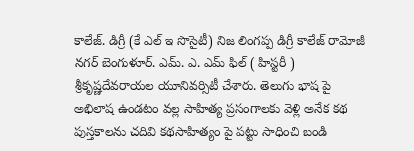కాలేజ్. డిగ్రీ (కే ఎల్ ఇ సొసైటీ) నిజ లింగప్ప డిగ్రీ కాలేజ్ రామోజీ నగర్ బెంగుళూర్. ఎమ్. ఎ. ఎమ్ ఫిల్ ( హిస్టరీ ) శ్రీకృష్ణదేవరాయల యూనివర్సిటీ చేశారు. తెలుగు భాష పై అభిలాష ఉండటం వల్ల సాహిత్య ప్రసంగాలకు వెళ్లి అనేక కథ పుస్తకాలను చదివి కథసాహిత్యం పై పట్టు సాధించి బండి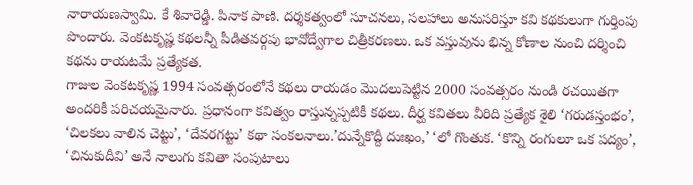నారాయణస్వామి. కే శివారెడ్డి. పినాక పాణి. దర్శకత్వంలో సూచనలు, సలహాలు అనుసరిస్తూ కవి కథకులుగా గుర్తింపు పొందారు. వెంకటకృష్ణ కథలన్నీ పీడితవర్గపు భావోద్వేగాల చిత్రీకరణలు. ఒక వస్తువును భిన్న కోణాల నుంచి దర్శించి కథను రాయటమే ప్రత్యేకత.
గాజుల వెంకటకృష్ణ 1994 సంవత్సరంలోనే కథలు రాయడం మొదలుపెట్టిన 2000 సంవత్సరం నుండి రచయితగా అందరికీ పరిచయమైనారు. ప్రధానంగా కవిత్వం రాస్తున్నప్పటికీ కథలు. దీర్ఘ కవితలు వీరిది ప్రత్యేక శైలి ‘గరుడస్తంభం’, ‘చిలకలు వాలిన చెట్టు’, ‘దేవరగట్టు’ కథా సంకలనాలు.’దున్నేకొద్దీ దుఃఖం,’ ‘లో గొంతుక. ‘కొన్ని రంగులూ ఒక పద్యం’, ‘చినుకుదీవి’ అనే నాలుగు కవితా సంపుటాలు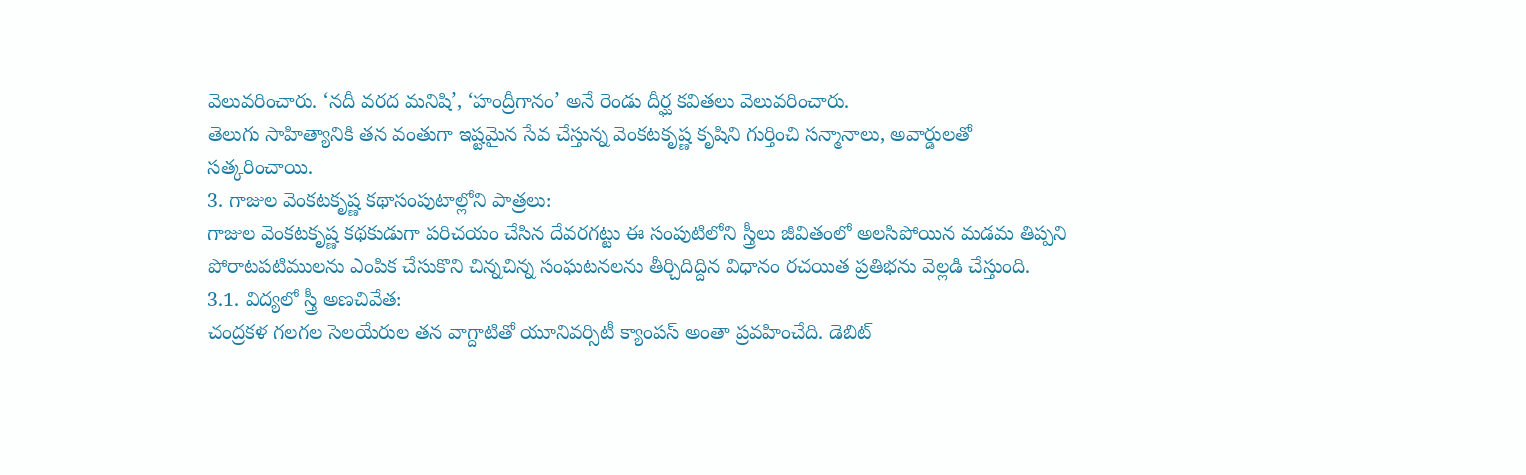వెలువరించారు. ‘నదీ వరద మనిషి’, ‘హంద్రీగానం’ అనే రెండు దీర్ఘ కవితలు వెలువరించారు.
తెలుగు సాహిత్యానికి తన వంతుగా ఇష్టమైన సేవ చేస్తున్న వెంకటకృష్ణ కృషిని గుర్తించి సన్మానాలు, అవార్డులతో సత్కరించాయి.
3. గాజుల వెంకటకృష్ణ కథాసంపుటాల్లోని పాత్రలు:
గాజుల వెంకటకృష్ణ కథకుడుగా పరిచయం చేసిన దేవరగట్టు ఈ సంపుటిలోని స్త్రీలు జీవితంలో అలసిపోయిన మడమ తిప్పని పోరాటపటిములను ఎంపిక చేసుకొని చిన్నచిన్న సంఘటనలను తీర్చిదిద్దిన విధానం రచయిత ప్రతిభను వెల్లడి చేస్తుంది.
3.1. విద్యలో స్త్రీ అణచివేత:
చంద్రకళ గలగల సెలయేరుల తన వాగ్దాటితో యూనివర్సిటీ క్యాంపస్ అంతా ప్రవహించేది. డెబిట్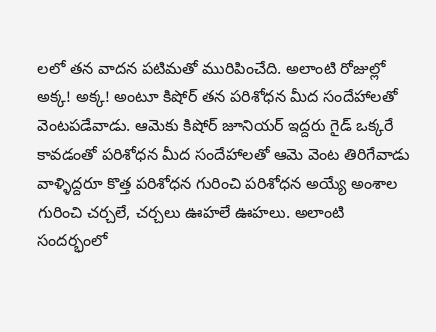లలో తన వాదన పటిమతో మురిపించేది. అలాంటి రోజుల్లో అక్క! అక్క! అంటూ కిషోర్ తన పరిశోధన మీద సందేహాలతో వెంటపడేవాడు. ఆమెకు కిషోర్ జూనియర్ ఇద్దరు గైడ్ ఒక్కరే కావడంతో పరిశోధన మీద సందేహాలతో ఆమె వెంట తిరిగేవాడు వాళ్ళిద్దరూ కొత్త పరిశోధన గురించి పరిశోధన అయ్యే అంశాల గురించి చర్చలే, చర్చలు ఊహలే ఊహలు. అలాంటి సందర్భంలో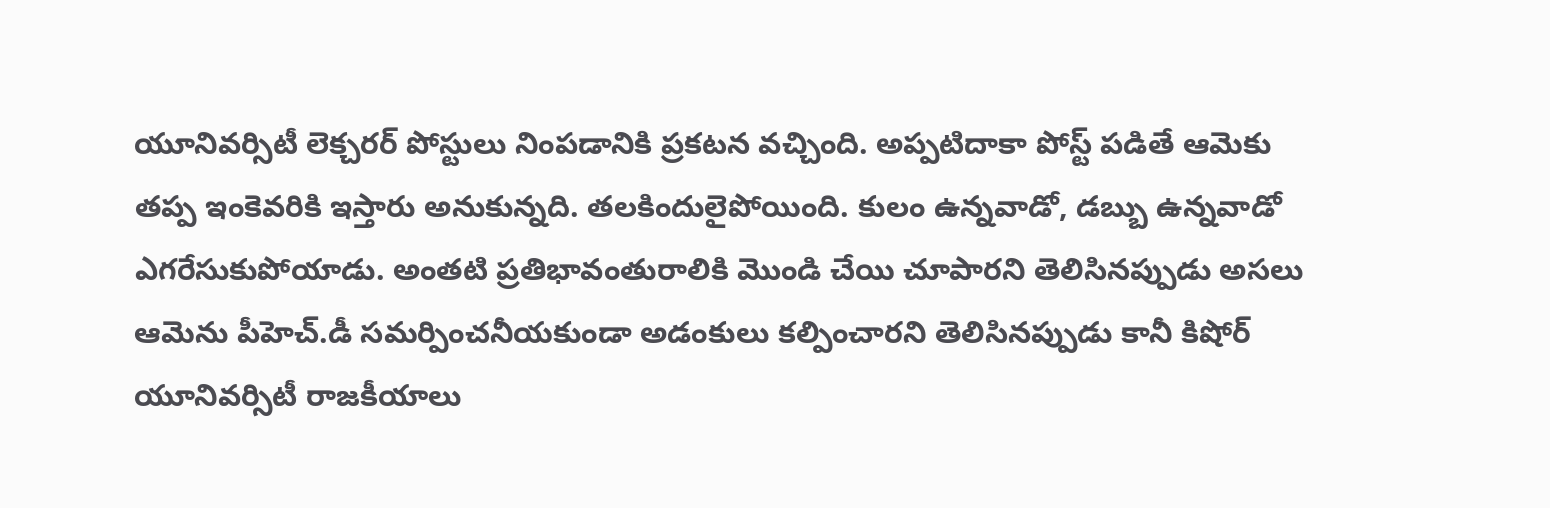యూనివర్సిటీ లెక్చరర్ పోస్టులు నింపడానికి ప్రకటన వచ్చింది. అప్పటిదాకా పోస్ట్ పడితే ఆమెకు తప్ప ఇంకెవరికి ఇస్తారు అనుకున్నది. తలకిందులైపోయింది. కులం ఉన్నవాడో, డబ్బు ఉన్నవాడో ఎగరేసుకుపోయాడు. అంతటి ప్రతిభావంతురాలికి మొండి చేయి చూపారని తెలిసినప్పుడు అసలు ఆమెను పీహెచ్.డీ సమర్పించనీయకుండా అడంకులు కల్పించారని తెలిసినప్పుడు కానీ కిషోర్ యూనివర్సిటీ రాజకీయాలు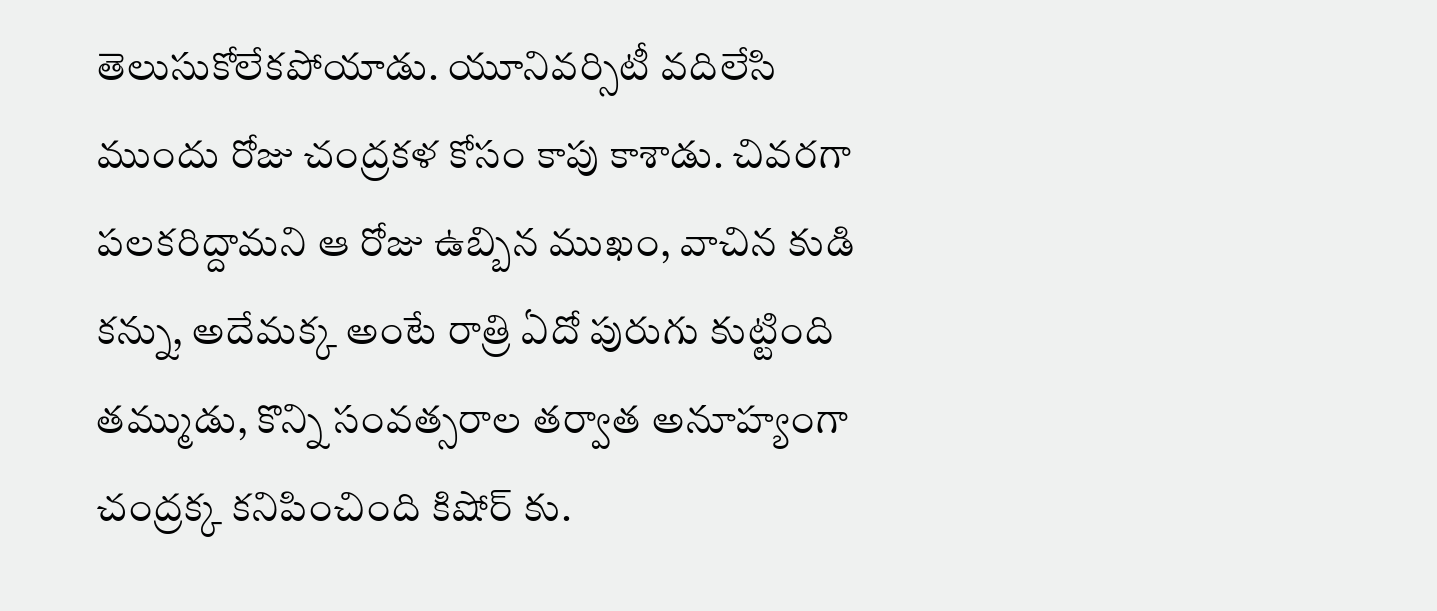తెలుసుకోలేకపోయాడు. యూనివర్సిటీ వదిలేసి ముందు రోజు చంద్రకళ కోసం కాపు కాశాడు. చివరగా పలకరిద్దామని ఆ రోజు ఉబ్బిన ముఖం, వాచిన కుడి కన్ను, అదేమక్క అంటే రాత్రి ఏదో పురుగు కుట్టింది తమ్ముడు, కొన్ని సంవత్సరాల తర్వాత అనూహ్యంగా చంద్రక్క కనిపించింది కిషోర్ కు.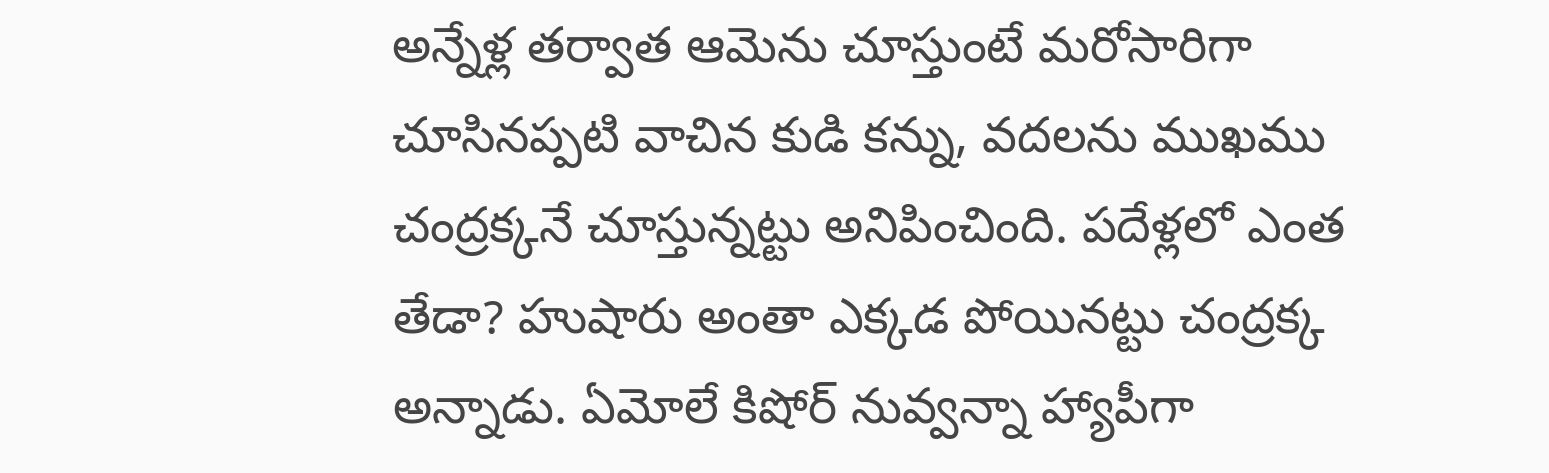అన్నేళ్ల తర్వాత ఆమెను చూస్తుంటే మరోసారిగా చూసినప్పటి వాచిన కుడి కన్ను, వదలను ముఖము చంద్రక్కనే చూస్తున్నట్టు అనిపించింది. పదేళ్లలో ఎంత తేడా? హుషారు అంతా ఎక్కడ పోయినట్టు చంద్రక్క అన్నాడు. ఏమోలే కిషోర్ నువ్వన్నా హ్యాపీగా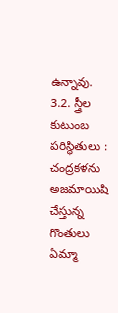ఉన్నావు.
3.2. స్త్రీల కుటుంబ పరిస్థితులు :
చంద్రకళను అజమాయిషి చేస్తున్న గొంతులు ఏమ్మా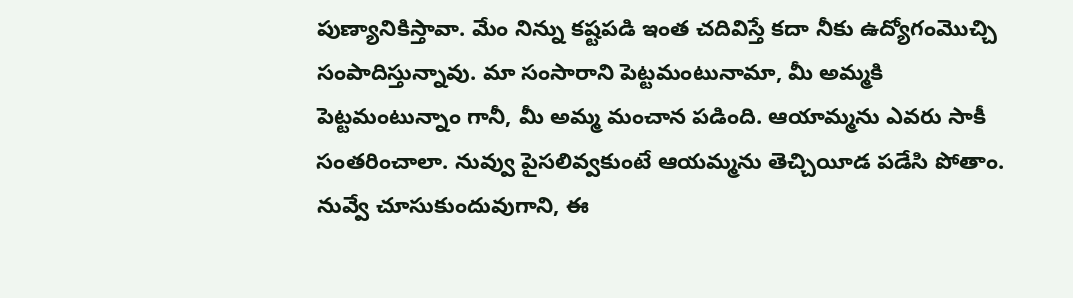పుణ్యానికిస్తావా. మేం నిన్ను కష్టపడి ఇంత చదివిస్తే కదా నీకు ఉద్యోగంమొచ్చి సంపాదిస్తున్నావు. మా సంసారాని పెట్టమంటునామా, మీ అమ్మకి పెట్టమంటున్నాం గానీ, మీ అమ్మ మంచాన పడింది. ఆయామ్మను ఎవరు సాకీ సంతరించాలా. నువ్వు పైసలివ్వకుంటే ఆయమ్మను తెచ్చియీడ పడేసి పోతాం. నువ్వే చూసుకుందువుగాని, ఈ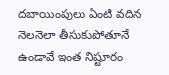దబాయింపులు ఏంటి వదిన నెలనెలా తీసుకుపోతూనే ఉండావే ఇంత నిష్టూరం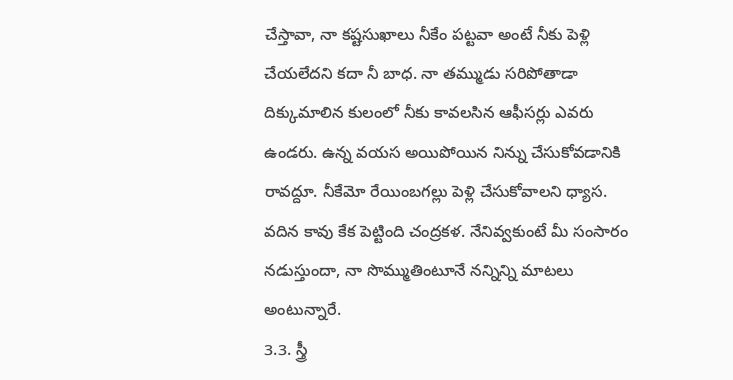చేస్తావా, నా కష్టసుఖాలు నీకేం పట్టవా అంటే నీకు పెళ్లి చేయలేదని కదా నీ బాధ. నా తమ్ముడు సరిపోతాడా దిక్కుమాలిన కులంలో నీకు కావలసిన ఆఫీసర్లు ఎవరు ఉండరు. ఉన్న వయస అయిపోయిన నిన్ను చేసుకోవడానికి రావద్దూ. నీకేమో రేయింబగల్లు పెళ్లి చేసుకోవాలని ధ్యాస. వదిన కావు కేక పెట్టింది చంద్రకళ. నేనివ్వకుంటే మీ సంసారం నడుస్తుందా, నా సొమ్ముతింటూనే నన్నిన్ని మాటలు అంటున్నారే.
3.3. స్త్రీ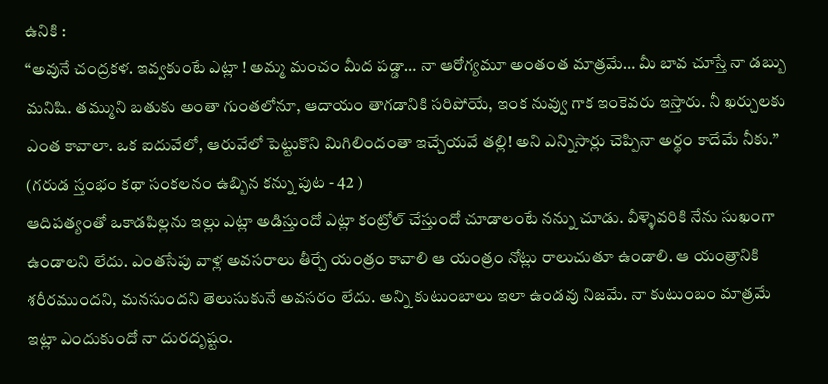ఉనికి :
“అవునే చంద్రకళ. ఇవ్వకుంటే ఎట్లా ! అమ్మ మంచం మీద పడ్డా… నా ఆరోగ్యమూ అంతంత మాత్రమే… మీ బావ చూస్తే నా డబ్బు మనిషి. తమ్ముని బతుకు అంతా గుంతలోనూ, ఆదాయం తాగడానికి సరిపోయే, ఇంక నువ్వు గాక ఇంకెవరు ఇస్తారు. నీ ఖర్చులకు ఎంత కావాలా. ఒక ఐదువేలో, ఆరువేలో పెట్టుకొని మిగిలిందంతా ఇచ్చేయవే తల్లి! అని ఎన్నిసార్లు చెప్పినా అర్థం కాదేమే నీకు.” (గరుడ స్తంభం కథా సంకలనం ఉబ్బిన కన్ను పుట - 42 )
ఆదిపత్యంతో ఒకాడపిల్లను ఇల్లు ఎట్లా అడిస్తుందో ఎట్లా కంట్రోల్ చేస్తుందో చూడాలంటే నన్ను చూడు. వీళ్ళెవరికి నేను సుఖంగా ఉండాలని లేదు. ఎంతసేపు వాళ్ల అవసరాలు తీర్చే యంత్రం కావాలి ఆ యంత్రం నోట్లు రాలుచుతూ ఉండాలి. ఆ యంత్రానికి శరీరముందని, మనసుందని తెలుసుకునే అవసరం లేదు. అన్ని కుటుంబాలు ఇలా ఉండవు నిజమే. నా కుటుంబం మాత్రమే ఇట్లా ఎందుకుందో నా దురదృష్టం.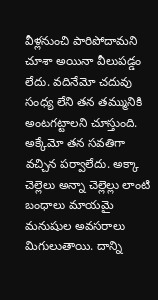వీళ్లనుంచి పారిపోదామని చూశా అయినా వీలుపడ్డం లేదు. వదినేమో చదువు సంధ్య లేని తన తమ్మునికి అంటగట్టాలని చూస్తుంది. అక్కేమో తన సవతిగా వచ్చిన పర్వాలేదు. అక్కా చెల్లెలు అన్నా చెల్లెల్లు లాంటి బంధాలు మాయమై మనుషుల అవసరాలు మిగులుతాయి. దాన్ని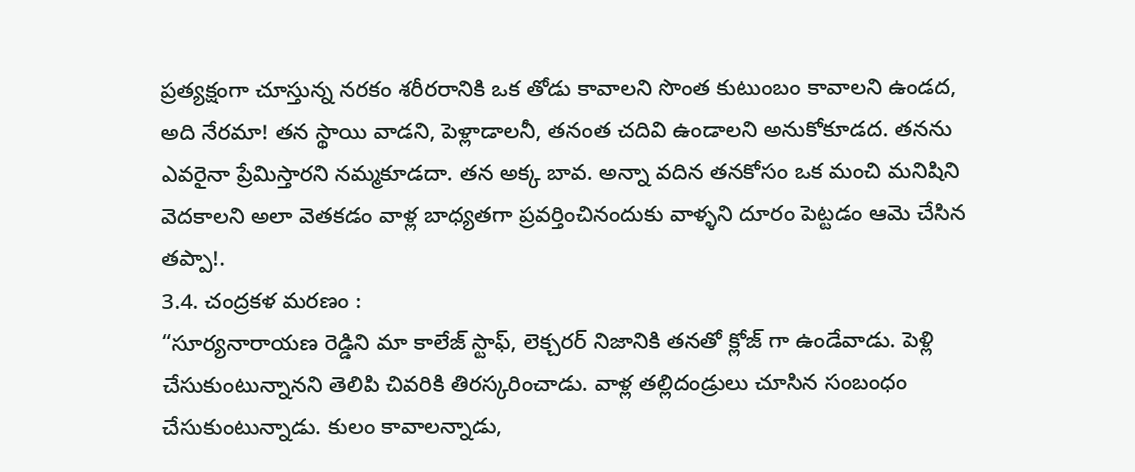ప్రత్యక్షంగా చూస్తున్న నరకం శరీరరానికి ఒక తోడు కావాలని సొంత కుటుంబం కావాలని ఉండద, అది నేరమా! తన స్థాయి వాడని, పెళ్లాడాలనీ, తనంత చదివి ఉండాలని అనుకోకూడద. తనను ఎవరైనా ప్రేమిస్తారని నమ్మకూడదా. తన అక్క బావ. అన్నా వదిన తనకోసం ఒక మంచి మనిషిని వెదకాలని అలా వెతకడం వాళ్ల బాధ్యతగా ప్రవర్తించినందుకు వాళ్ళని దూరం పెట్టడం ఆమె చేసిన తప్పా!.
3.4. చంద్రకళ మరణం :
“సూర్యనారాయణ రెడ్డిని మా కాలేజ్ స్టాఫ్, లెక్చరర్ నిజానికి తనతో క్లోజ్ గా ఉండేవాడు. పెళ్లి చేసుకుంటున్నానని తెలిపి చివరికి తిరస్కరించాడు. వాళ్ల తల్లిదండ్రులు చూసిన సంబంధం చేసుకుంటున్నాడు. కులం కావాలన్నాడు,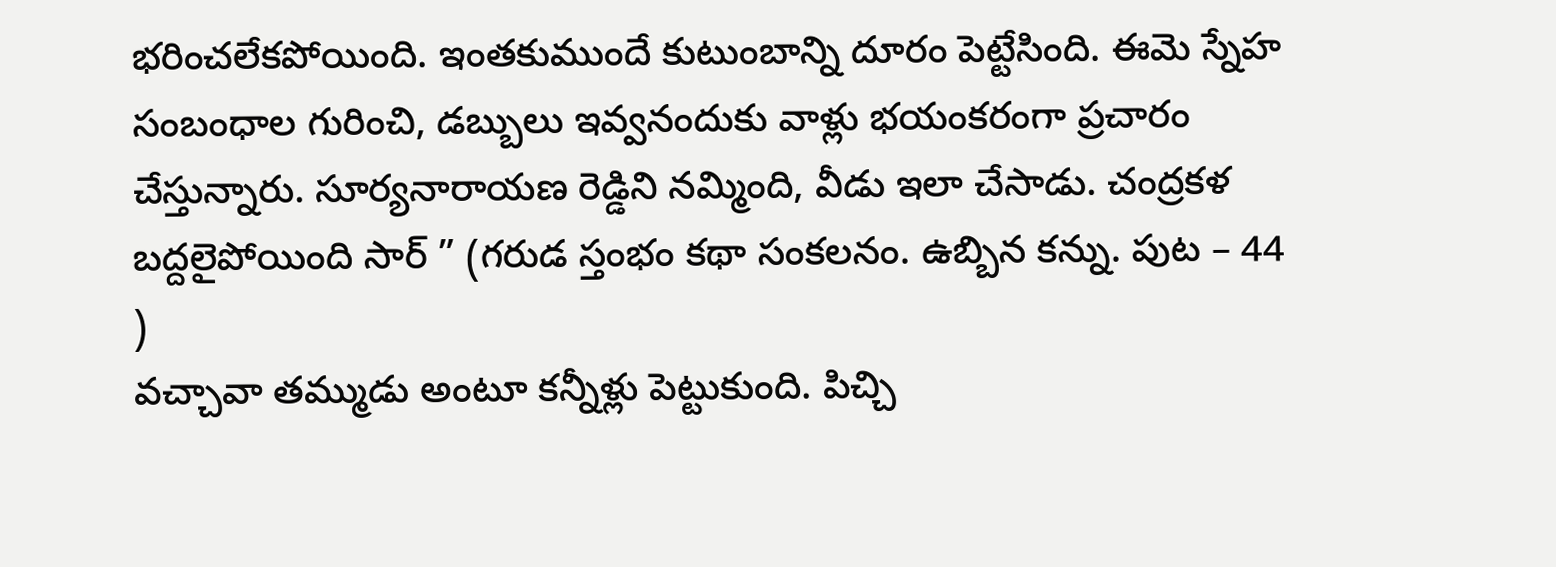భరించలేకపోయింది. ఇంతకుముందే కుటుంబాన్ని దూరం పెట్టేసింది. ఈమె స్నేహ సంబంధాల గురించి, డబ్బులు ఇవ్వనందుకు వాళ్లు భయంకరంగా ప్రచారం చేస్తున్నారు. సూర్యనారాయణ రెడ్డిని నమ్మింది, వీడు ఇలా చేసాడు. చంద్రకళ బద్దలైపోయింది సార్ ” (గరుడ స్తంభం కథా సంకలనం. ఉబ్బిన కన్ను. పుట – 44 )
వచ్చావా తమ్ముడు అంటూ కన్నీళ్లు పెట్టుకుంది. పిచ్చి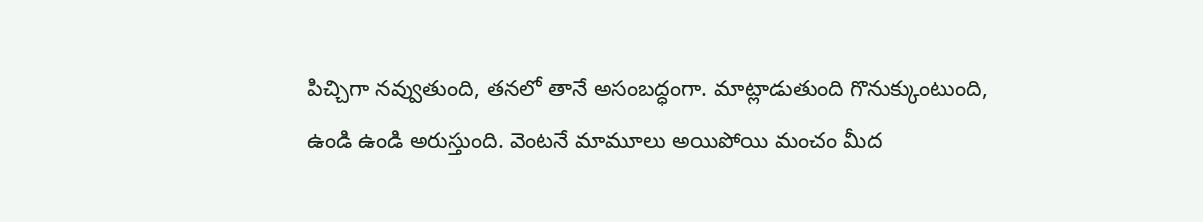పిచ్చిగా నవ్వుతుంది, తనలో తానే అసంబద్ధంగా. మాట్లాడుతుంది గొనుక్కుంటుంది, ఉండి ఉండి అరుస్తుంది. వెంటనే మామూలు అయిపోయి మంచం మీద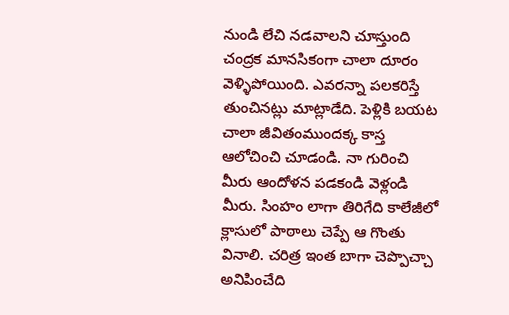నుండి లేచి నడవాలని చూస్తుంది చంద్రక మానసికంగా చాలా దూరం వెళ్ళిపోయింది. ఎవరన్నా పలకరిస్తే తుంచినట్లు మాట్లాడేది. పెళ్లికి బయట చాలా జీవితంముందక్క కాస్త ఆలోచించి చూడండి. నా గురించి మీరు ఆందోళన పడకండి వెళ్లండి మీరు. సింహం లాగా తిరిగేది కాలేజీలో క్లాసులో పాఠాలు చెప్పే ఆ గొంతు వినాలి. చరిత్ర ఇంత బాగా చెప్పొచ్చా అనిపించేది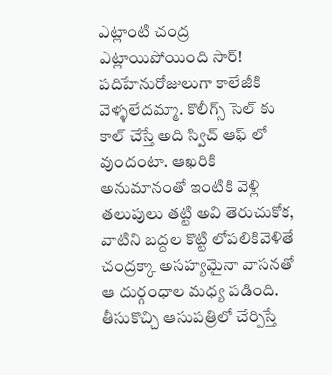ఎట్లాంటి చంద్ర ఎట్లాయిపోయింది సార్! పదిహేనురోజులుగా కాలేజీకి వెళ్ళలేదమ్మా. కొలీగ్స్ సెల్ కు కాల్ చేస్తే అది స్విచ్ ఆఫ్ లో వుందంటా. ఆఖరికి అనుమానంతో ఇంటికి వెళ్లి తలుపులు తట్టి అవి తెరుచుకోక, వాటిని బద్దల కొట్టి లోపలికివెళితే చంద్రక్కా అసహ్యమైనా వాసనతో ఆ దుర్గంధాల మధ్య పడింది. తీసుకొచ్చి ఆసుపత్రిలో చేర్పిస్తే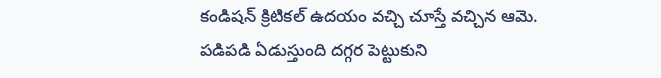కండిషన్ క్రిటికల్ ఉదయం వచ్చి చూస్తే వచ్చిన ఆమె. పడిపడి ఏడుస్తుంది దగ్గర పెట్టుకుని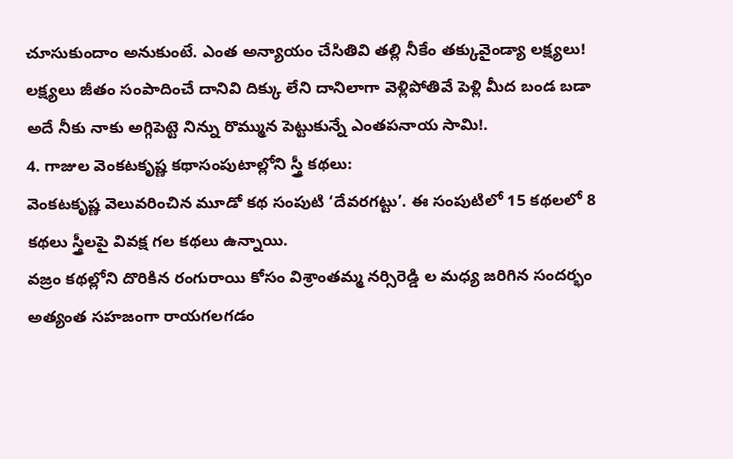చూసుకుందాం అనుకుంటే. ఎంత అన్యాయం చేసితివి తల్లి నీకేం తక్కువైండ్యా లక్ష్యలు! లక్ష్యలు జీతం సంపాదించే దానివి దిక్కు లేని దానిలాగా వెళ్లిపోతివే పెళ్లి మీద బండ బడా అదే నీకు నాకు అగ్గిపెట్టె నిన్ను రొమ్మున పెట్టుకున్నే ఎంతపనాయ సామి!.
4. గాజుల వెంకటకృష్ణ కథాసంపుటాల్లోని స్త్రీ కథలు:
వెంకటకృష్ణ వెలువరించిన మూడో కథ సంపుటి ‘దేవరగట్టు’. ఈ సంపుటిలో 15 కథలలో 8 కథలు స్త్రీలపై వివక్ష గల కథలు ఉన్నాయి.
వజ్రం కథల్లోని దొరికిన రంగురాయి కోసం విశ్రాంతమ్మ నర్సిరెడ్డి ల మధ్య జరిగిన సందర్భం అత్యంత సహజంగా రాయగలగడం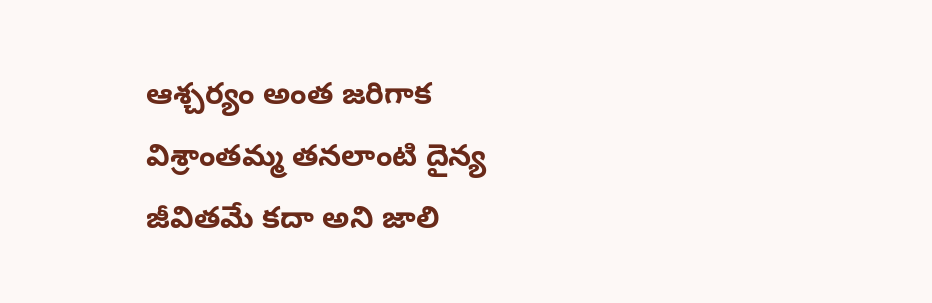ఆశ్చర్యం అంత జరిగాక విశ్రాంతమ్మ తనలాంటి దైన్య జీవితమే కదా అని జాలి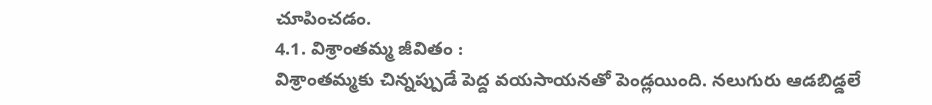చూపించడం.
4.1. విశ్రాంతమ్మ జీవితం :
విశ్రాంతమ్మకు చిన్నప్పుడే పెద్ద వయసాయనతో పెండ్లయింది. నలుగురు ఆడబిడ్డలే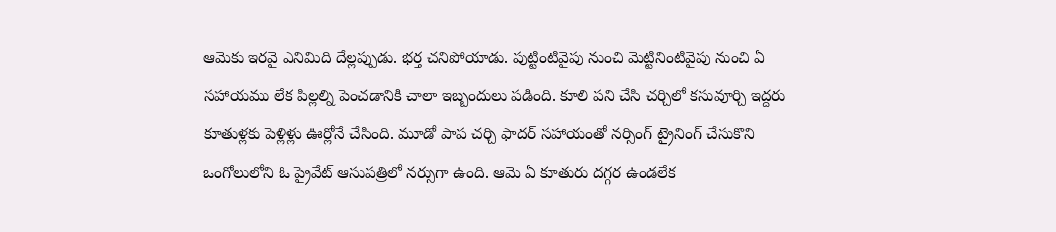ఆమెకు ఇరవై ఎనిమిది దేల్లప్పుడు. భర్త చనిపోయాడు. పుట్టింటివైపు నుంచి మెట్టినింటివైపు నుంచి ఏ సహాయము లేక పిల్లల్ని పెంచడానికి చాలా ఇబ్బందులు పడింది. కూలి పని చేసి చర్చిలో కసువూర్చి ఇద్దరు కూతుళ్లకు పెళ్లిళ్లు ఊర్లోనే చేసింది. మూడో పాప చర్చి ఫాదర్ సహాయంతో నర్సింగ్ ట్రైనింగ్ చేసుకొని ఒంగోలులోని ఓ ప్రైవేట్ ఆసుపత్రిలో నర్సుగా ఉంది. ఆమె ఏ కూతురు దగ్గర ఉండలేక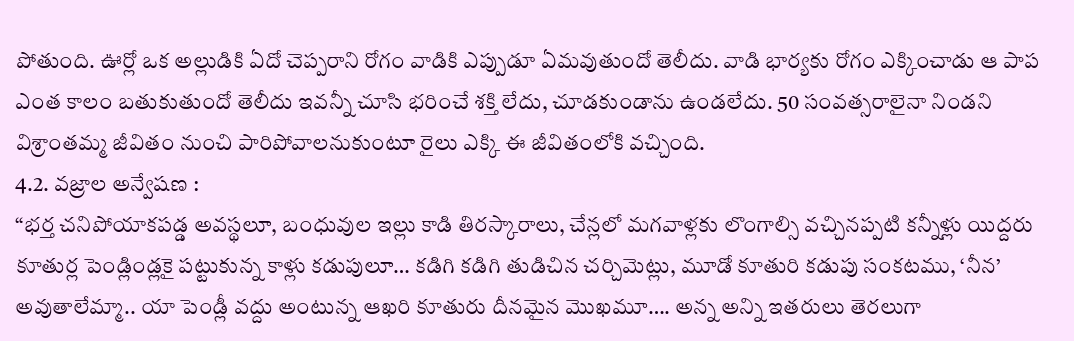పోతుంది. ఊర్లో ఒక అల్లుడికి ఏదో చెప్పరాని రోగం వాడికి ఎప్పుడూ ఏమవుతుందో తెలీదు. వాడి భార్యకు రోగం ఎక్కించాడు ఆ పాప ఎంత కాలం బతుకుతుందో తెలీదు ఇవన్నీ చూసి భరించే శక్తి లేదు, చూడకుండాను ఉండలేదు. 50 సంవత్సరాలైనా నిండని విశ్రాంతమ్మ జీవితం నుంచి పారిపోవాలనుకుంటూ రైలు ఎక్కి ఈ జీవితంలోకి వచ్చింది.
4.2. వజ్రాల అన్వేషణ :
“భర్త చనిపోయాకపడ్డ అవస్థలూ, బంధువుల ఇల్లు కాడి తిరస్కారాలు, చేన్లలో మగవాళ్లకు లొంగాల్సి వచ్చినప్పటి కన్నీళ్లు యిద్దరు కూతుర్ల పెండ్లిండ్లకై పట్టుకున్న కాళ్లు కడుపులూ… కడిగి కడిగి తుడిచిన చర్చిమెట్లు, మూడో కూతురి కడుపు సంకటము, ‘నీన’ అవుతాలేమ్మా.. యా పెండ్లీ వద్దు అంటున్న ఆఖరి కూతురు దీనమైన మొఖమూ…. అన్న అన్ని ఇతరులు తెరలుగా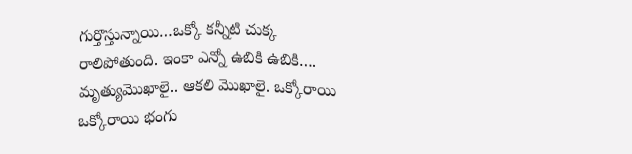గుర్తొస్తున్నాయి…ఒక్కో కన్నీటి చుక్క రాలిపోతుంది. ఇంకా ఎన్నో ఉబికి ఉబికి…. మృత్యుమొఖాలై.. ఆకలి మొఖాలై. ఒక్కోరాయి ఒక్కోరాయి భంగు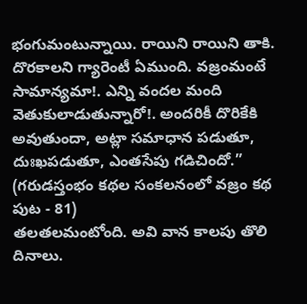భంగుమంటున్నాయి. రాయిని రాయిని తాకి. దొరకాలని గ్యారెంటీ ఏముంది. వజ్రంమంటే సామాన్యమా!. ఎన్ని వందల మంది వెతుకులాడుతున్నారో!. అందరికీ దొరికేకి అవుతుందా, అట్లా సమాధాన పడుతూ, దుఃఖపడుతూ, ఎంతసేపు గడిచిందో.” (గరుడస్తంభం కథల సంకలనంలో వజ్రం కథ పుట - 81)
తలతలమంటోంది. అవి వాన కాలపు తొలి దినాలు.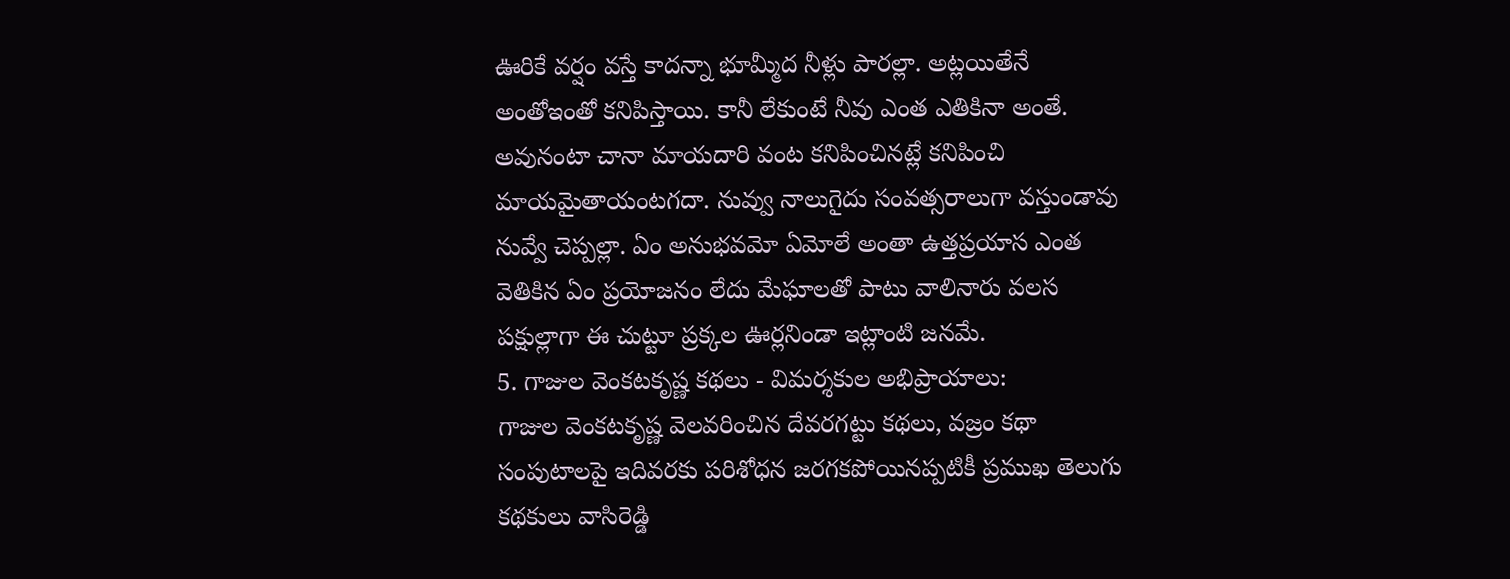ఊరికే వర్షం వస్తే కాదన్నా భూమ్మీద నీళ్లు పారల్లా. అట్లయితేనే అంతోఇంతో కనిపిస్తాయి. కానీ లేకుంటే నీవు ఎంత ఎతికినా అంతే. అవునంటా చానా మాయదారి వంట కనిపించినట్లే కనిపించి మాయమైతాయంటగదా. నువ్వు నాలుగైదు సంవత్సరాలుగా వస్తుండావు నువ్వే చెప్పల్లా. ఏం అనుభవమో ఏమోలే అంతా ఉత్తప్రయాస ఎంత వెతికిన ఏం ప్రయోజనం లేదు మేఘాలతో పాటు వాలినారు వలస పక్షుల్లాగా ఈ చుట్టూ ప్రక్కల ఊర్లనిండా ఇట్లాంటి జనమే.
5. గాజుల వెంకటకృష్ణ కథలు - విమర్శకుల అభిప్రాయాలు:
గాజుల వెంకటకృష్ణ వెలవరించిన దేవరగట్టు కథలు, వజ్రం కథా సంపుటాలపై ఇదివరకు పరిశోధన జరగకపోయినప్పటికీ ప్రముఖ తెలుగు కథకులు వాసిరెడ్డి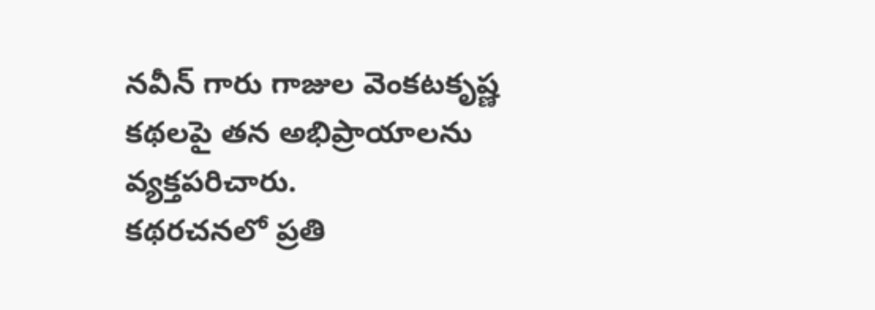నవీన్ గారు గాజుల వెంకటకృష్ణ కథలపై తన అభిప్రాయాలను వ్యక్తపరిచారు.
కథరచనలో ప్రతి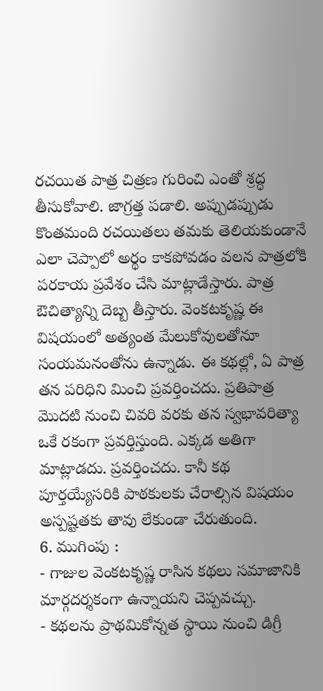రచయిత పాత్ర చిత్రణ గురించి ఎంతో శ్రద్ధ తీసుకోవాలి. జాగ్రత్త పడాలి. అప్పుడప్పుడు కొంతమంది రచయితలు తమకు తెలియకుండానే ఎలా చెప్పాలో అర్థం కాకపోవడం వలన పాత్రలోకి పరకాయ ప్రవేశం చేసి మాట్లాడేస్తారు. పాత్ర ఔచిత్యాన్ని దెబ్బ తీస్తారు. వెంకటకృష్ణ ఈ విషయంలో అత్యంత మేలుకోవులతోనూ సంయమనంతోను ఉన్నాడు. ఈ కథల్లో, ఏ పాత్ర తన పరిధిని మించి ప్రవర్తించదు. ప్రతిపాత్ర మొదటి నుంచి చివరి వరకు తన స్వభావరిత్యా ఒకే రకంగా ప్రవర్తిస్తుంది. ఎక్కడ అతిగా మాట్లాడదు. ప్రవర్తించదు. కానీ కథ పూర్తయ్యేసరికి పాఠకులకు చేరాల్సిన విషయం అస్పష్టతకు తావు లేకుండా చేరుతుంది.
6. ముగింపు :
- గాజుల వెంకటకృష్ణ రాసిన కథలు సమాజానికి మార్గదర్శకంగా ఉన్నాయని చెప్పవచ్చు.
- కథలను ప్రాథమికోన్నత స్థాయి నుంచి డిగ్రీ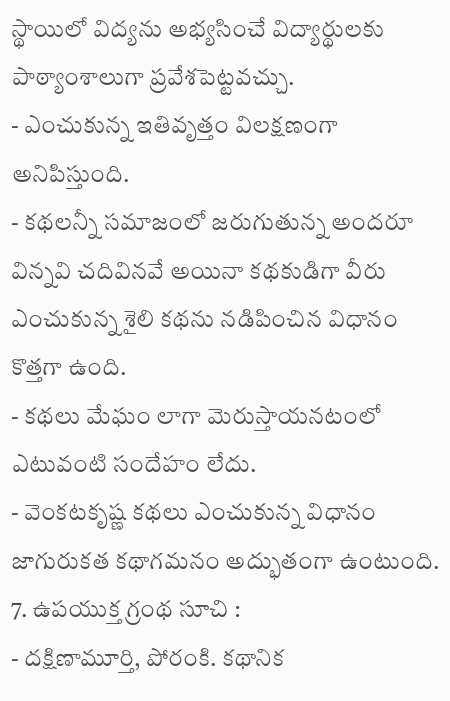స్థాయిలో విద్యను అభ్యసించే విద్యార్థులకు పాఠ్యాంశాలుగా ప్రవేశపెట్టవచ్చు.
- ఎంచుకున్న ఇతివృత్తం విలక్షణంగా అనిపిస్తుంది.
- కథలన్నీ సమాజంలో జరుగుతున్న అందరూ విన్నవి చదివినవే అయినా కథకుడిగా వీరు ఎంచుకున్న శైలి కథను నడిపించిన విధానం కొత్తగా ఉంది.
- కథలు మేఘం లాగా మెరుస్తాయనటంలో ఎటువంటి సందేహం లేదు.
- వెంకటకృష్ణ కథలు ఎంచుకున్న విధానం జాగురుకత కథాగమనం అద్భుతంగా ఉంటుంది.
7. ఉపయుక్త గ్రంథ సూచి :
- దక్షిణామూర్తి, పోరంకి. కథానిక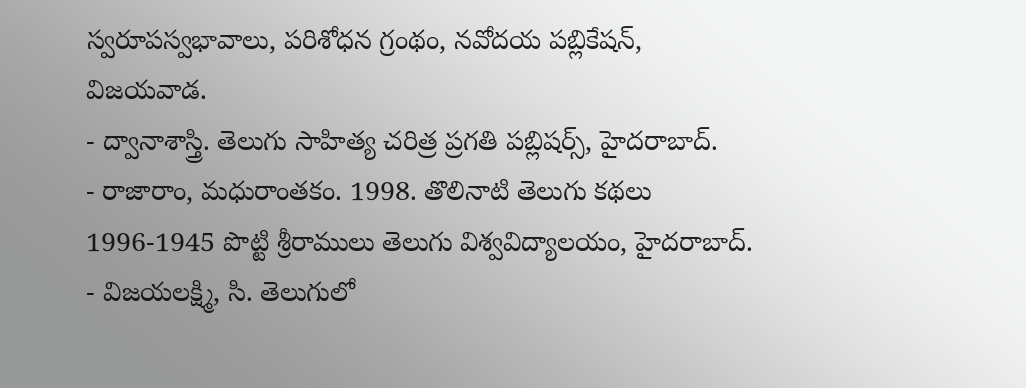స్వరూపస్వభావాలు, పరిశోధన గ్రంథం, నవోదయ పబ్లికేషన్, విజయవాడ.
- ద్వానాశాస్త్రి. తెలుగు సాహిత్య చరిత్ర ప్రగతి పబ్లిషర్స్, హైదరాబాద్.
- రాజారాం, మధురాంతకం. 1998. తొలినాటి తెలుగు కథలు 1996-1945 పొట్టి శ్రీరాములు తెలుగు విశ్వవిద్యాలయం, హైదరాబాద్.
- విజయలక్ష్మి, సి. తెలుగులో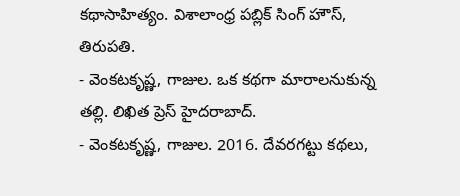కథాసాహిత్యం. విశాలాంధ్ర పబ్లిక్ సింగ్ హౌస్, తిరుపతి.
- వెంకటకృష్ణ, గాజుల. ఒక కథగా మారాలనుకున్న తల్లి. లిఖిత ప్రెస్ హైదరాబాద్.
- వెంకటకృష్ణ, గాజుల. 2016. దేవరగట్టు కథలు,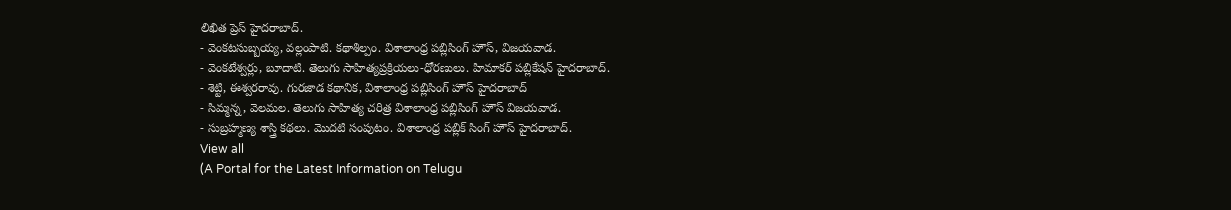లిఖిత ప్రెస్ హైదరాబాద్.
- వెంకటసుబ్బయ్య, వల్లంపాటి. కథాశిల్పం. విశాలాంధ్ర పబ్లిసింగ్ హౌస్, విజయవాడ.
- వెంకటేశ్వర్లు, బూదాటి. తెలుగు సాహిత్యప్రక్రియలు-ధోరణులు. హిమాకర్ పబ్లికేషన్ హైదరాబాద్.
- శెట్టి, ఈశ్వరరావు. గురజాడ కథానిక, విశాలాంధ్ర పబ్లిసింగ్ హౌస్ హైదరాబాద్
- సిమ్మన్న, వెలమల. తెలుగు సాహిత్య చరిత్ర విశాలాంధ్ర పబ్లిసింగ్ హౌస్ విజయవాడ.
- సుబ్రహ్మణ్య శాస్త్రి కథలు. మొదటి సంపుటం. విశాలాంధ్ర పబ్లిక్ సింగ్ హౌస్ హైదరాబాద్.
View all
(A Portal for the Latest Information on Telugu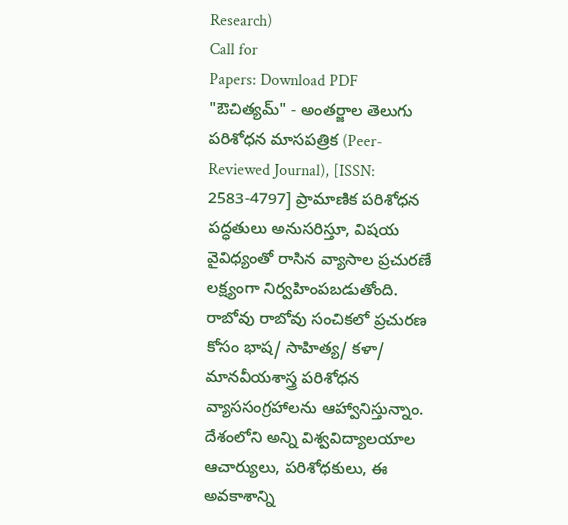Research)
Call for
Papers: Download PDF
"ఔచిత్యమ్" - అంతర్జాల తెలుగు పరిశోధన మాసపత్రిక (Peer-Reviewed Journal), [ISSN: 2583-4797] ప్రామాణిక పరిశోధన పద్ధతులు అనుసరిస్తూ, విషయ వైవిధ్యంతో రాసిన వ్యాసాల ప్రచురణే లక్ష్యంగా నిర్వహింపబడుతోంది. రాబోవు రాబోవు సంచికలో ప్రచురణ కోసం భాష/ సాహిత్య/ కళా/ మానవీయశాస్త్ర పరిశోధన వ్యాససంగ్రహాలను ఆహ్వానిస్తున్నాం. దేశంలోని అన్ని విశ్వవిద్యాలయాల ఆచార్యులు, పరిశోధకులు, ఈ అవకాశాన్ని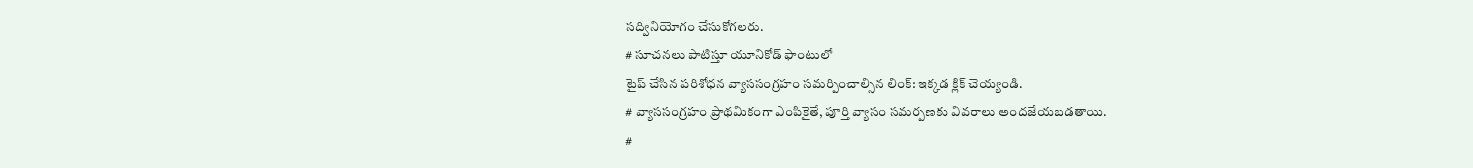సద్వినియోగం చేసుకోగలరు.
# సూచనలు పాటిస్తూ యూనికోడ్ ఫాంటులో
టైప్ చేసిన పరిశోధన వ్యాససంగ్రహం సమర్పించాల్సిన లింక్: ఇక్కడ క్లిక్ చెయ్యండి.
# వ్యాససంగ్రహం ప్రాథమికంగా ఎంపికైతే, పూర్తి వ్యాసం సమర్పణకు వివరాలు అందజేయబడతాయి.
#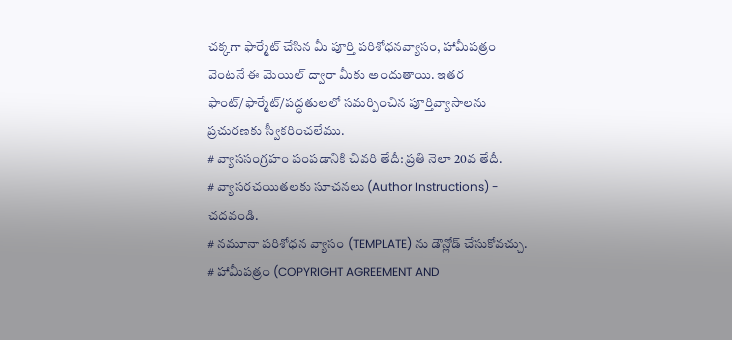చక్కగా ఫార్మేట్ చేసిన మీ పూర్తి పరిశోధనవ్యాసం, హామీపత్రం వెంటనే ఈ మెయిల్ ద్వారా మీకు అందుతాయి. ఇతర ఫాంట్/ఫార్మేట్/పద్ధతులలో సమర్పించిన పూర్తివ్యాసాలను ప్రచురణకు స్వీకరించలేము.
# వ్యాససంగ్రహం పంపడానికి చివరి తేదీ: ప్రతి నెలా 20వ తేదీ.
# వ్యాసరచయితలకు సూచనలు (Author Instructions) - చదవండి.
# నమూనా పరిశోధన వ్యాసం (TEMPLATE) ను డౌన్లోడ్ చేసుకోవచ్చు.
# హామీపత్రం (COPYRIGHT AGREEMENT AND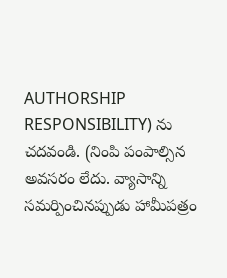AUTHORSHIP RESPONSIBILITY) ను చదవండి. (నింపి పంపాల్సిన అవసరం లేదు. వ్యాసాన్ని సమర్పించినప్పుడు హామీపత్రం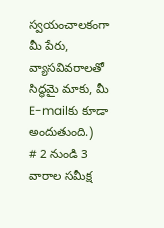స్వయంచాలకంగా మీ పేరు, వ్యాసవివరాలతో సిద్ధమై మాకు, మీ E-mailకు కూడా అందుతుంది.)
# 2 నుండి 3 వారాల సమీక్ష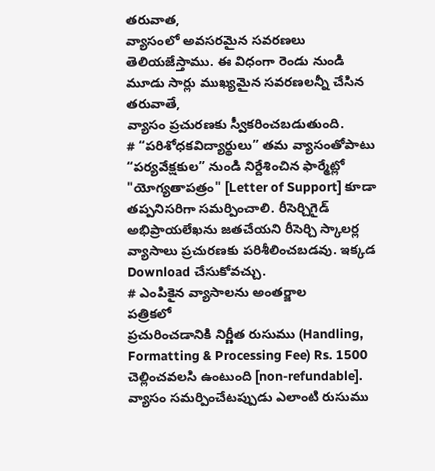తరువాత,
వ్యాసంలో అవసరమైన సవరణలు తెలియజేస్తాము. ఈ విధంగా రెండు నుండి మూడు సార్లు ముఖ్యమైన సవరణలన్నీ చేసిన
తరువాతే,
వ్యాసం ప్రచురణకు స్వీకరించబడుతుంది.
# “పరిశోధకవిద్యార్థులు” తమ వ్యాసంతోపాటు “పర్యవేక్షకుల” నుండి నిర్దేశించిన ఫార్మేట్లో "యోగ్యతాపత్రం" [Letter of Support] కూడా తప్పనిసరిగా సమర్పించాలి. రీసెర్చిగైడ్ అభిప్రాయలేఖను జతచేయని రీసెర్చి స్కాలర్ల వ్యాసాలు ప్రచురణకు పరిశీలించబడవు. ఇక్కడ Download చేసుకోవచ్చు.
# ఎంపికైన వ్యాసాలను అంతర్జాల
పత్రికలో
ప్రచురించడానికి నిర్ణీత రుసుము (Handling, Formatting & Processing Fee) Rs. 1500
చెల్లించవలసి ఉంటుంది [non-refundable]. వ్యాసం సమర్పించేటప్పుడు ఎలాంటి రుసుము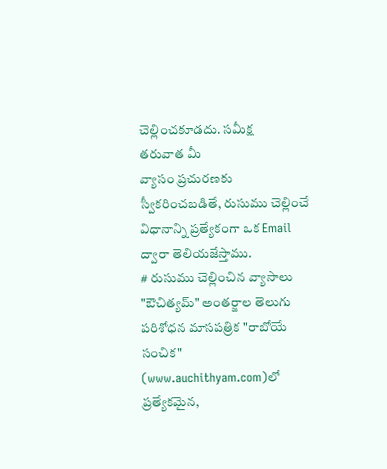చెల్లించకూడదు. సమీక్ష
తరువాత మీ
వ్యాసం ప్రచురణకు
స్వీకరించబడితే, రుసుము చెల్లించే విధానాన్ని ప్రత్యేకంగా ఒక Email ద్వారా తెలియజేస్తాము.
# రుసుము చెల్లించిన వ్యాసాలు "ఔచిత్యమ్" అంతర్జాల తెలుగు పరిశోధన మాసపత్రిక "రాబోయే సంచిక" (www.auchithyam.com)లో ప్రత్యేకమైన,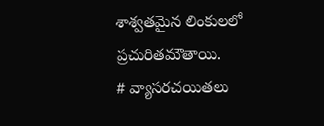శాశ్వతమైన లింకులలో ప్రచురితమౌతాయి.
# వ్యాసరచయితలు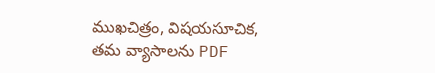ముఖచిత్రం, విషయసూచిక, తమ వ్యాసాలను PDF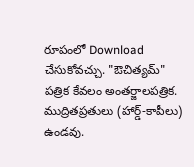రూపంలో Download చేసుకోవచ్చు. "ఔచిత్యమ్" పత్రిక కేవలం అంతర్జాలపత్రిక. ముద్రితప్రతులు (హార్డ్-కాపీలు) ఉండవు.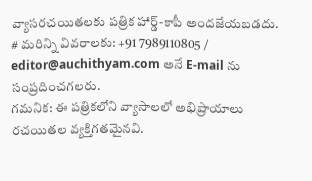వ్యాసరచయితలకు పత్రిక హార్డ్-కాపీ అందజేయబడదు.
# మరిన్ని వివరాలకు: +91 7989110805 / editor@auchithyam.com అనే E-mail ను సంప్రదించగలరు.
గమనిక: ఈ పత్రికలోని వ్యాసాలలో అభిప్రాయాలు రచయితల వ్యక్తిగతమైనవి.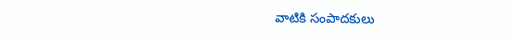వాటికి సంపాదకులు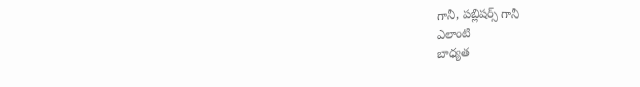గానీ, పబ్లిషర్స్ గానీ
ఎలాంటి
బాధ్యత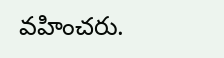వహించరు.